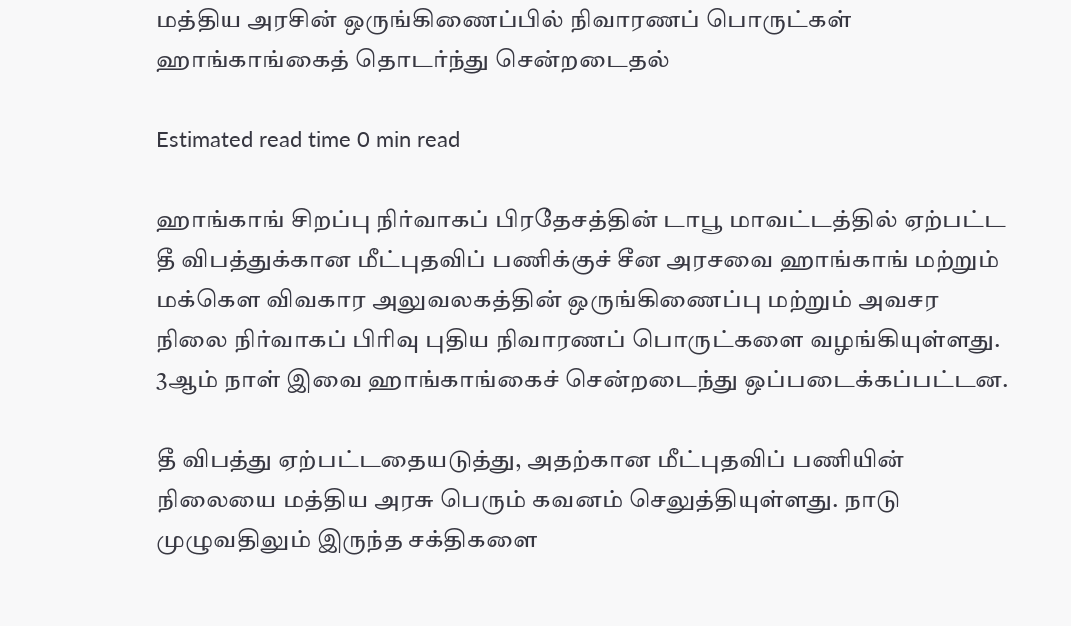மத்திய அரசின் ஒருங்கிணைப்பில் நிவாரணப் பொருட்கள் ஹாங்காங்கைத் தொடர்ந்து சென்றடைதல்

Estimated read time 0 min read

ஹாங்காங் சிறப்பு நிர்வாகப் பிரதேசத்தின் டாபூ மாவட்டத்தில் ஏற்பட்ட தீ விபத்துக்கான மீட்புதவிப் பணிக்குச் சீன அரசவை ஹாங்காங் மற்றும் மக்கௌ விவகார அலுவலகத்தின் ஒருங்கிணைப்பு மற்றும் அவசர நிலை நிர்வாகப் பிரிவு புதிய நிவாரணப் பொருட்களை வழங்கியுள்ளது. 3ஆம் நாள் இவை ஹாங்காங்கைச் சென்றடைந்து ஒப்படைக்கப்பட்டன.

தீ விபத்து ஏற்பட்டதையடுத்து, அதற்கான மீட்புதவிப் பணியின் நிலையை மத்திய அரசு பெரும் கவனம் செலுத்தியுள்ளது. நாடு முழுவதிலும் இருந்த சக்திகளை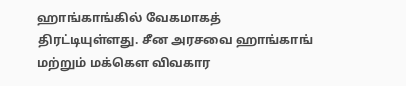ஹாங்காங்கில் வேகமாகத் திரட்டியுள்ளது. சீன அரசவை ஹாங்காங் மற்றும் மக்கௌ விவகார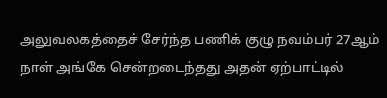அலுவலகத்தைச் சேர்ந்த பணிக் குழு நவம்பர் 27ஆம் நாள் அங்கே சென்றடைந்தது அதன் ஏற்பாட்டில்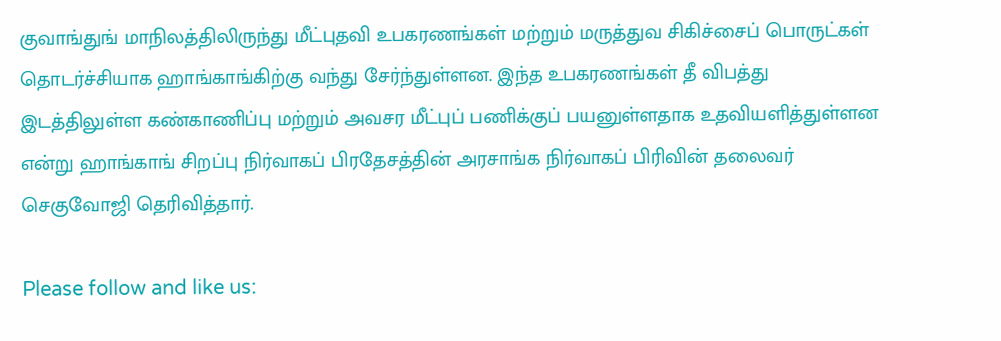குவாங்துங் மாநிலத்திலிருந்து மீட்புதவி உபகரணங்கள் மற்றும் மருத்துவ சிகிச்சைப் பொருட்கள் தொடர்ச்சியாக ஹாங்காங்கிற்கு வந்து சேர்ந்துள்ளன. இந்த உபகரணங்கள் தீ விபத்து இடத்திலுள்ள கண்காணிப்பு மற்றும் அவசர மீட்புப் பணிக்குப் பயனுள்ளதாக உதவியளித்துள்ளன என்று ஹாங்காங் சிறப்பு நிர்வாகப் பிரதேசத்தின் அரசாங்க நிர்வாகப் பிரிவின் தலைவர் செகுவோஜி தெரிவித்தார்.

Please follow and like us: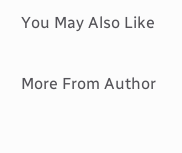You May Also Like

More From Author